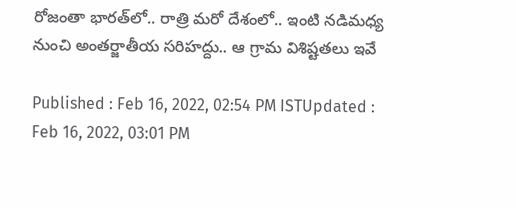రోజంతా భారత్‌లో.. రాత్రి మరో దేశంలో.. ఇంటి నడిమధ్య నుంచి అంతర్జాతీయ సరిహద్దు.. ఆ గ్రామ విశిష్టతలు ఇవే

Published : Feb 16, 2022, 02:54 PM ISTUpdated : Feb 16, 2022, 03:01 PM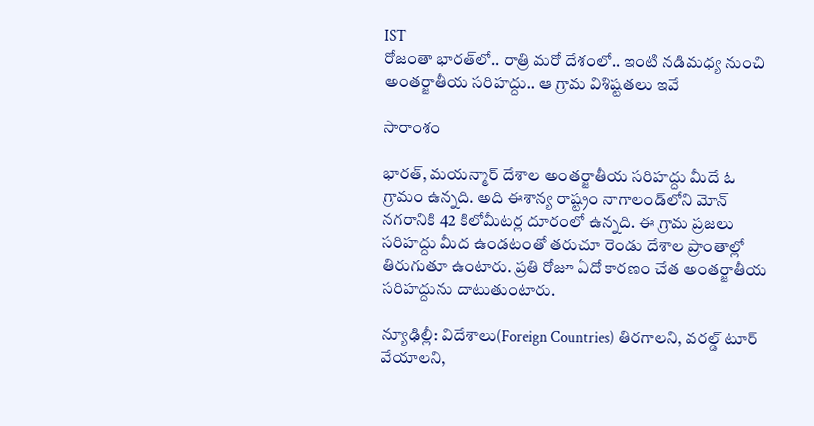IST
రోజంతా భారత్‌లో.. రాత్రి మరో దేశంలో.. ఇంటి నడిమధ్య నుంచి అంతర్జాతీయ సరిహద్దు.. ఆ గ్రామ విశిష్టతలు ఇవే

సారాంశం

భారత్, మయన్మార్ దేశాల అంతర్జాతీయ సరిహద్దు మీదే ఓ గ్రామం ఉన్నది. అది ఈశాన్య రాష్ట్రం నాగాలండ్‌లోని మోన్ నగరానికి 42 కిలోమీటర్ల దూరంలో ఉన్నది. ఈ గ్రామ ప్రజలు సరిహద్దు మీద ఉండటంతో తరుచూ రెండు దేశాల ప్రాంతాల్లో తిరుగుతూ ఉంటారు. ప్రతి రోజూ ఏదో కారణం చేత అంతర్జాతీయ సరిహద్దును దాటుతుంటారు.

న్యూఢిల్లీ: విదేశాలు(Foreign Countries) తిరగాలని, వరల్డ్ టూర్ వేయాలని,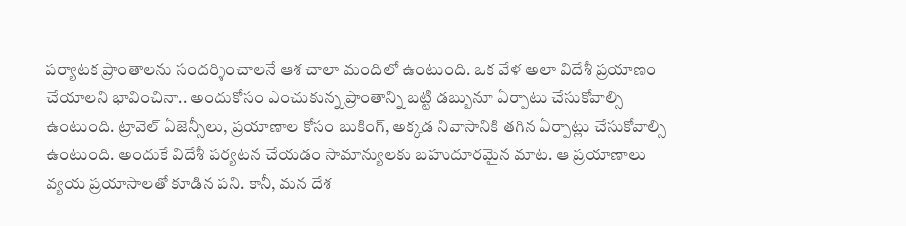పర్యాటక ప్రాంతాలను సందర్శించాలనే ఆశ చాలా మందిలో ఉంటుంది. ఒక వేళ అలా విదేశీ ప్రయాణం చేయాలని భావించినా.. అందుకోసం ఎంచుకున్న ప్రాంతాన్ని బట్టి డబ్బునూ ఏర్పాటు చేసుకోవాల్సి ఉంటుంది. ట్రావెల్ ఏజెన్సీలు, ప్రయాణాల కోసం బుకింగ్, అక్కడ నివాసానికి తగిన ఏర్పాట్లు చేసుకోవాల్సి ఉంటుంది. అందుకే విదేశీ పర్యటన చేయడం సామాన్యులకు బహుదూరమైన మాట. ఆ ప్రయాణాలు వ్యయ ప్రయాసాలతో కూడిన పని. కానీ, మన దేశ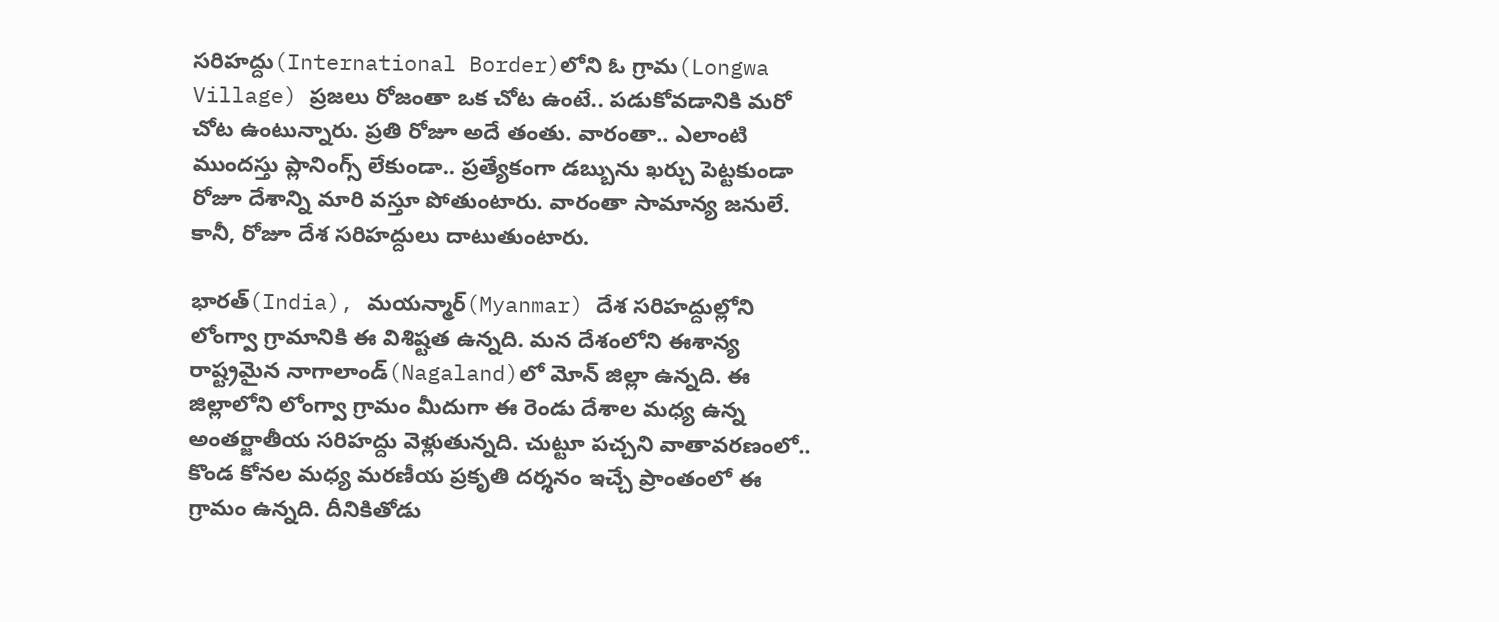సరిహద్దు(International Border)లోని ఓ గ్రామ(Longwa Village) ప్రజలు రోజంతా ఒక చోట ఉంటే.. పడుకోవడానికి మరో చోట ఉంటున్నారు. ప్రతి రోజూ అదే తంతు. వారంతా.. ఎలాంటి ముందస్తు ప్లానింగ్స్ లేకుండా.. ప్రత్యేకంగా డబ్బును ఖర్చు పెట్టకుండా రోజూ దేశాన్ని మారి వస్తూ పోతుంటారు. వారంతా సామాన్య జనులే. కానీ, రోజూ దేశ సరిహద్దులు దాటుతుంటారు.

భారత్(India), మయన్మార్(Myanmar) దేశ సరిహద్దుల్లోని లోంగ్వా గ్రామానికి ఈ విశిష్టత ఉన్నది. మన దేశంలోని ఈశాన్య రాష్ట్రమైన నాగాలాండ్‌(Nagaland)లో మోన్ జిల్లా ఉన్నది. ఈ జిల్లాలోని లోంగ్వా గ్రామం మీదుగా ఈ రెండు దేశాల మధ్య ఉన్న అంతర్జాతీయ సరిహద్దు వెళ్లుతున్నది. చుట్టూ పచ్చని వాతావరణంలో.. కొండ కోనల మధ్య మరణీయ ప్రకృతి దర్శనం ఇచ్చే ప్రాంతంలో ఈ గ్రామం ఉన్నది. దీనికితోడు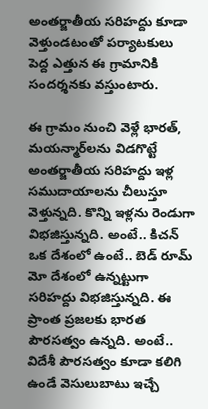అంతర్జాతీయ సరిహద్దు కూడా వెళ్తుండటంతో పర్యాటకులు పెద్ద ఎత్తున ఈ గ్రామానికి సందర్శనకు వస్తుంటారు.

ఈ గ్రామం నుంచి వెళ్లే భారత్, మయన్మార్‌లను విడగొట్టే అంతర్జాతీయ సరిహద్దు ఇళ్ల సముదాయాలను చీలుస్తూ వెళ్తున్నది. కొన్ని ఇళ్లను రెండుగా విభజిస్తున్నది. అంటే.. కిచన్ ఒక దేశంలో ఉంటే.. బెడ్ రూమ్ మో దేశంలో ఉన్నట్టుగా సరిహద్దు విభజిస్తున్నది. ఈ ప్రాంత ప్రజలకు భారత పౌరసత్వం ఉన్నది. అంటే.. విదేశీ పౌరసత్వం కూడా కలిగి ఉండే వెసులుబాటు ఇచ్చే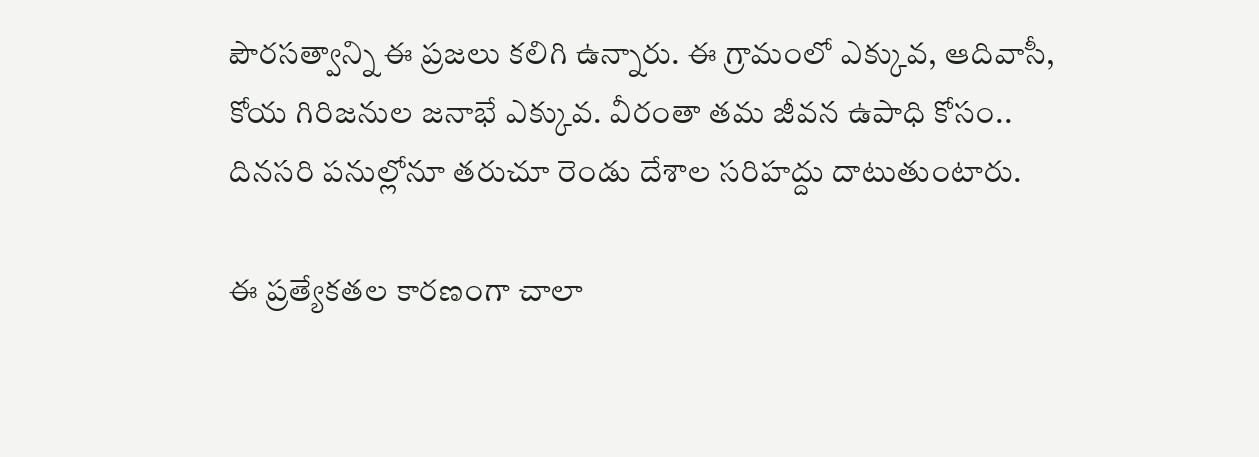పౌరసత్వాన్ని ఈ ప్రజలు కలిగి ఉన్నారు. ఈ గ్రామంలో ఎక్కువ, ఆదివాసీ, కోయ గిరిజనుల జనాభే ఎక్కువ. వీరంతా తమ జీవన ఉపాధి కోసం.. దినసరి పనుల్లోనూ తరుచూ రెండు దేశాల సరిహద్దు దాటుతుంటారు.

ఈ ప్రత్యేకతల కారణంగా చాలా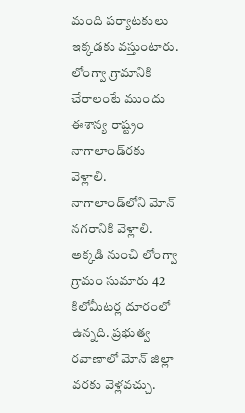మంది పర్యాటకులు ఇక్కడకు వస్తుంటారు. లోంగ్వా గ్రామానికి చేరాలంటే ముందు ఈశాన్య రాష్ట్రం నాగాలాండ్‌రకు వెళ్లాలి. నాగాలాండ్‌లోని మోన్ నగరానికి వెళ్లాలి. అక్కడి నుంచి లోంగ్వా గ్రామం సుమారు 42 కిలోమీటర్ల దూరంలో ఉన్నది. ప్రభుత్వ రవాణాలో మోన్ జిల్లా వరకు వెళ్లవచ్చు.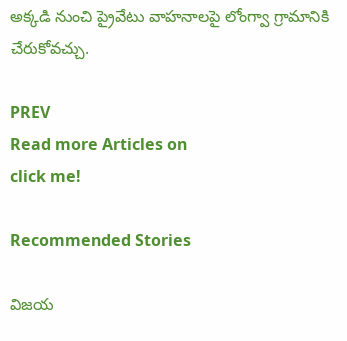అక్కడి నుంచి ప్రైవేటు వాహనాలపై లోంగ్వా గ్రామానికి చేరుకోవచ్చు.

PREV
Read more Articles on
click me!

Recommended Stories

విజయ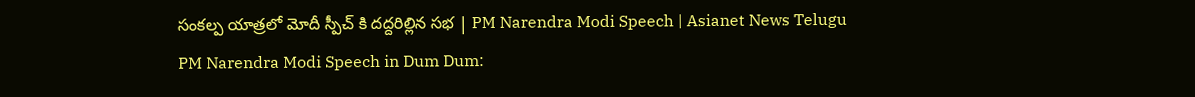సంకల్ప యాత్రలో మోదీ స్పీచ్ కి దద్దరిల్లిన సభ | PM Narendra Modi Speech | Asianet News Telugu
PM Narendra Modi Speech in Dum Dum: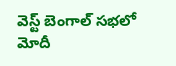వెస్ట్ బెంగాల్ సభలో మోదీ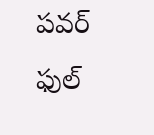పవర్ ఫుల్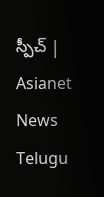స్పీచ్ | Asianet News Telugu